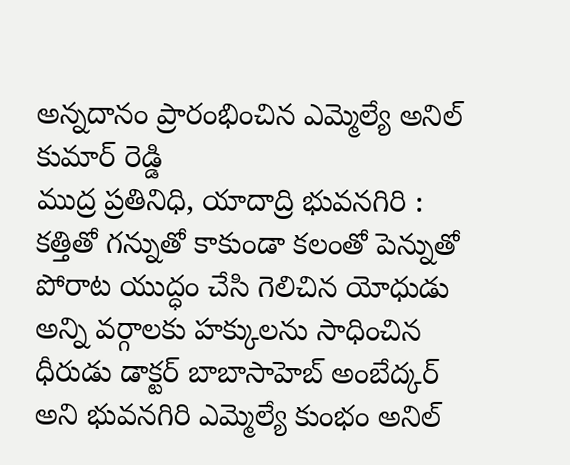అన్నదానం ప్రారంభించిన ఎమ్మెల్యే అనిల్ కుమార్ రెడ్డి
ముద్ర ప్రతినిధి, యాదాద్రి భువనగిరి :
కత్తితో గన్నుతో కాకుండా కలంతో పెన్నుతో పోరాట యుద్ధం చేసి గెలిచిన యోధుడు అన్ని వర్గాలకు హక్కులను సాధించిన ధీరుడు డాక్టర్ బాబాసాహెబ్ అంబేద్కర్ అని భువనగిరి ఎమ్మెల్యే కుంభం అనిల్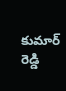కుమార్ రెడ్డి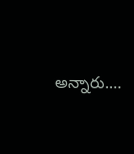అన్నారు.…